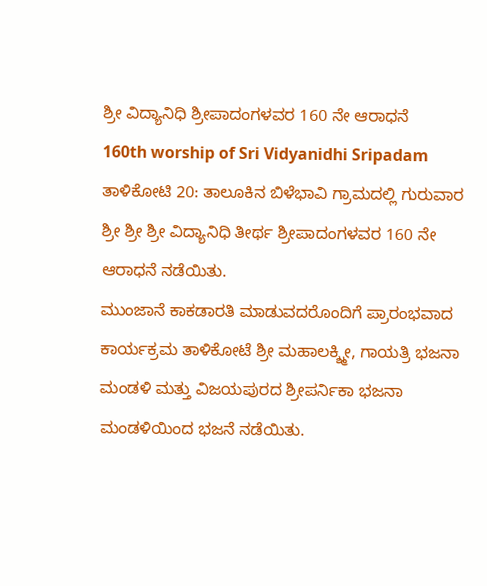ಶ್ರೀ ವಿದ್ಯಾನಿಧಿ ಶ್ರೀಪಾದಂಗಳವರ 160 ನೇ ಆರಾಧನೆ
160th worship of Sri Vidyanidhi Sripadam
ತಾಳಿಕೋಟಿ 20: ತಾಲೂಕಿನ ಬಿಳೆಭಾವಿ ಗ್ರಾಮದಲ್ಲಿ ಗುರುವಾರ ಶ್ರೀ ಶ್ರೀ ಶ್ರೀ ವಿದ್ಯಾನಿಧಿ ತೀರ್ಥ ಶ್ರೀಪಾದಂಗಳವರ 160 ನೇ ಆರಾಧನೆ ನಡೆಯಿತು.
ಮುಂಜಾನೆ ಕಾಕಡಾರತಿ ಮಾಡುವದರೊಂದಿಗೆ ಪ್ರಾರಂಭವಾದ ಕಾರ್ಯಕ್ರಮ ತಾಳಿಕೋಟೆ ಶ್ರೀ ಮಹಾಲಕ್ಶ್ಮೀ, ಗಾಯತ್ರಿ ಭಜನಾ ಮಂಡಳಿ ಮತ್ತು ವಿಜಯಪುರದ ಶ್ರೀಪರ್ನಿಕಾ ಭಜನಾ ಮಂಡಳಿಯಿಂದ ಭಜನೆ ನಡೆಯಿತು.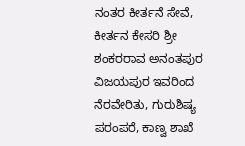ನಂತರ ಕೀರ್ತನೆ ಸೇವೆ, ಕೀರ್ತನ ಕೇಸರಿ ಶ್ರೀ ಶಂಕರರಾವ ಅನಂತಪುರ ವಿಜಯಪುರ ಇವರಿಂದ ನೆರವೇರಿತು, ಗುರುಶಿಷ್ಯ ಪರಂಪರೆ, ಕಾಣ್ವ ಶಾಖೆ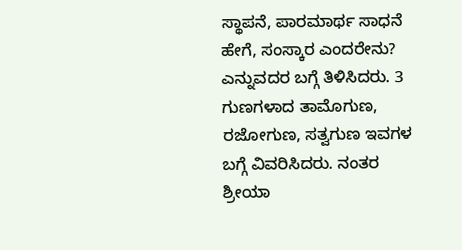ಸ್ಥಾಪನೆ, ಪಾರಮಾರ್ಥ ಸಾಧನೆ ಹೇಗೆ, ಸಂಸ್ಕಾರ ಎಂದರೇನು? ಎನ್ನುವದರ ಬಗ್ಗೆ ತಿಳಿಸಿದರು. 3 ಗುಣಗಳಾದ ತಾಮೊಗುಣ, ರಜೋಗುಣ, ಸತ್ವಗುಣ ಇವಗಳ ಬಗ್ಗೆ ವಿವರಿಸಿದರು. ನಂತರ ಶ್ರೀಯಾ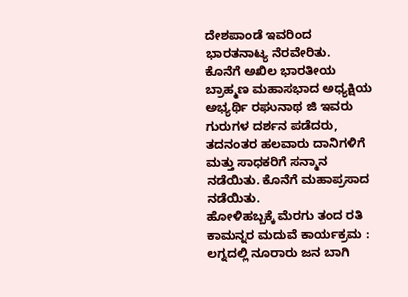ದೇಶಪಾಂಡೆ ಇವರಿಂದ ಭಾರತನಾಟ್ಯ ನೆರವೇರಿತು.
ಕೊನೆಗೆ ಅಖಿಲ ಭಾರತೀಯ ಬ್ರಾಹ್ಮಣ ಮಹಾಸಭಾದ ಅಧ್ಯಕ್ಷಿಯ ಅಭ್ಯರ್ಥಿ ರಘುನಾಥ ಜಿ ಇವರು ಗುರುಗಳ ದರ್ಶನ ಪಡೆದರು, ತದನಂತರ ಹಲವಾರು ದಾನಿಗಳಿಗೆ ಮತ್ತು ಸಾಧಕರಿಗೆ ಸನ್ಮಾನ ನಡೆಯಿತು. ಕೊನೆಗೆ ಮಹಾಪ್ರಸಾದ ನಡೆಯಿತು.
ಹೋಳಿಹಬ್ಬಕ್ಕೆ ಮೆರಗು ತಂದ ರತಿ ಕಾಮನ್ನರ ಮದುವೆ ಕಾರ್ಯಕ್ರಮ : ಲಗ್ನದಲ್ಲಿ ನೂರಾರು ಜನ ಬಾಗಿ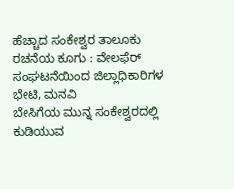ಹೆಚ್ಚಾದ ಸಂಕೇಶ್ವರ ತಾಲೂಕು ರಚನೆಯ ಕೂಗು : ವೇಲಫೆರ್ ಸಂಘಟನೆಯಿಂದ ಜಿಲ್ಲಾಧಿಕಾರಿಗಳ ಭೇಟಿ, ಮನವಿ
ಬೇಸಿಗೆಯ ಮುನ್ನ ಸಂಕೇಶ್ವರದಲ್ಲಿ ಕುಡಿಯುವ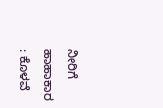ನೀರಿಗೆ ಹಾಹಾಕಾರ : ಕೊಳವೆ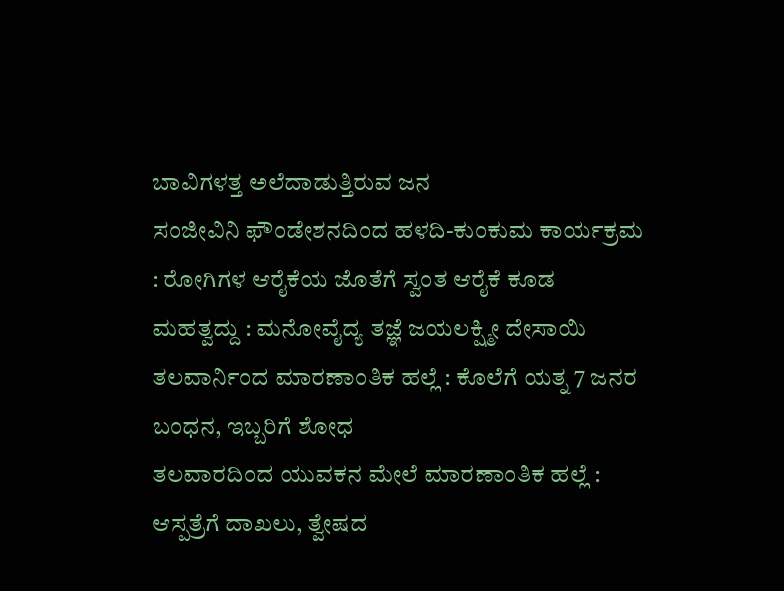ಬಾವಿಗಳತ್ತ ಅಲೆದಾಡುತ್ತಿರುವ ಜನ
ಸಂಜೀವಿನಿ ಫೌಂಡೇಶನದಿಂದ ಹಳದಿ-ಕುಂಕುಮ ಕಾರ್ಯಕ್ರಮ : ರೋಗಿಗಳ ಆರೈಕೆಯ ಜೊತೆಗೆ ಸ್ವಂತ ಆರೈಕೆ ಕೂಡ ಮಹತ್ವದ್ದು : ಮನೋವೈದ್ಯ ತಜ್ಞೆ ಜಯಲಕ್ಷ್ಮೀ ದೇಸಾಯಿ
ತಲವಾರ್ನಿಂದ ಮಾರಣಾಂತಿಕ ಹಲ್ಲೆ : ಕೊಲೆಗೆ ಯತ್ನ 7 ಜನರ ಬಂಧನ, ಇಬ್ಬರಿಗೆ ಶೋಧ
ತಲವಾರದಿಂದ ಯುವಕನ ಮೇಲೆ ಮಾರಣಾಂತಿಕ ಹಲ್ಲೆ : ಆಸ್ಪತ್ರೆಗೆ ದಾಖಲು, ತ್ವೇಷದ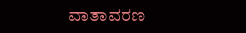ವಾತಾವರಣ